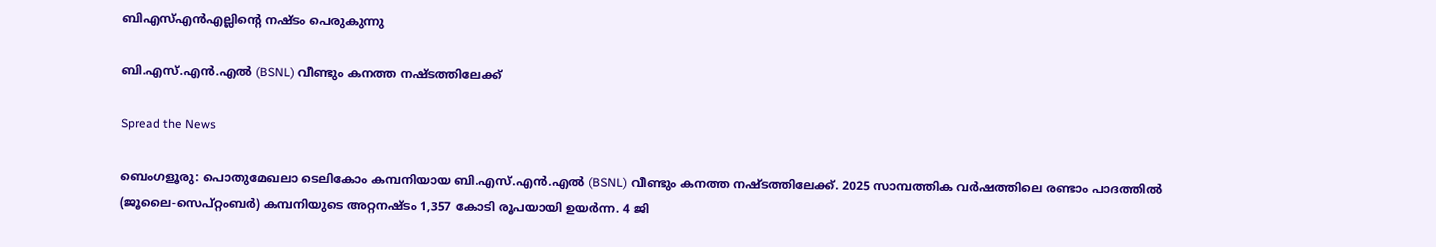ബിഎസ്എന്‍എല്ലിന്റെ നഷ്ടം പെരുകുന്നു

ബി.എസ്.എന്‍.എല്‍ (BSNL) വീണ്ടും കനത്ത നഷ്ടത്തിലേക്ക്

Spread the News

ബെംഗളൂരു: പൊതുമേഖലാ ടെലികോം കമ്പനിയായ ബി.എസ്.എന്‍.എല്‍ (BSNL) വീണ്ടും കനത്ത നഷ്ടത്തിലേക്ക്. 2025 സാമ്പത്തിക വര്‍ഷത്തിലെ രണ്ടാം പാദത്തില്‍ (ജൂലൈ-സെപ്റ്റംബര്‍) കമ്പനിയുടെ അറ്റനഷ്ടം 1,357 കോടി രൂപയായി ഉയര്‍ന്ന. 4 ജി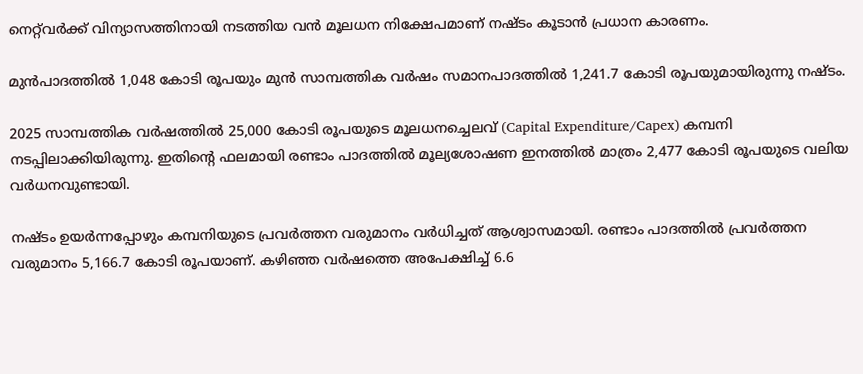നെറ്റ്‌വര്‍ക്ക് വിന്യാസത്തിനായി നടത്തിയ വന്‍ മൂലധന നിക്ഷേപമാണ് നഷ്ടം കൂടാന്‍ പ്രധാന കാരണം.

മുന്‍പാദത്തില്‍ 1,048 കോടി രൂപയും മുന്‍ സാമ്പത്തിക വര്‍ഷം സമാനപാദത്തില്‍ 1,241.7 കോടി രൂപയുമായിരുന്നു നഷ്ടം.

2025 സാമ്പത്തിക വര്‍ഷത്തില്‍ 25,000 കോടി രൂപയുടെ മൂലധനച്ചെലവ് (Capital Expenditure/Capex) കമ്പനി നടപ്പിലാക്കിയിരുന്നു. ഇതിന്റെ ഫലമായി രണ്ടാം പാദത്തില്‍ മൂല്യശോഷണ ഇനത്തില്‍ മാത്രം 2,477 കോടി രൂപയുടെ വലിയ വര്‍ധനവുണ്ടായി.

നഷ്ടം ഉയര്‍ന്നപ്പോഴും കമ്പനിയുടെ പ്രവര്‍ത്തന വരുമാനം വര്‍ധിച്ചത് ആശ്വാസമായി. രണ്ടാം പാദത്തില്‍ പ്രവര്‍ത്തന വരുമാനം 5,166.7 കോടി രൂപയാണ്. കഴിഞ്ഞ വര്‍ഷത്തെ അപേക്ഷിച്ച് 6.6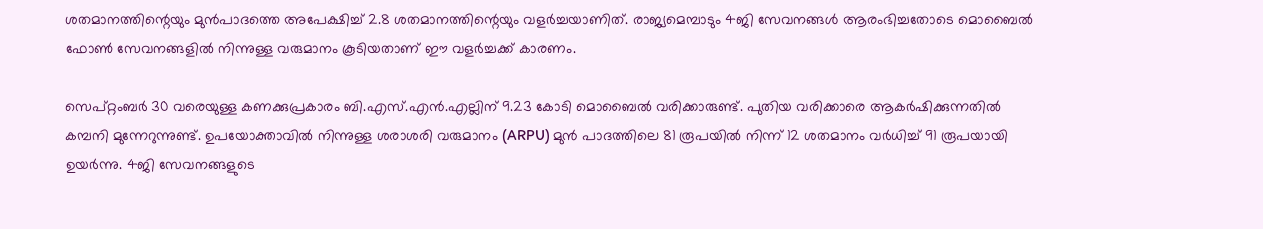ശതമാനത്തിന്റെയും മുന്‍പാദത്തെ അപേക്ഷിച്ച് 2.8 ശതമാനത്തിന്റെയും വളര്‍ച്ചയാണിത്. രാജ്യമെമ്പാടും 4ജി സേവനങ്ങള്‍ ആരംഭിച്ചതോടെ മൊബൈല്‍ ഫോണ്‍ സേവനങ്ങളില്‍ നിന്നുള്ള വരുമാനം കൂടിയതാണ് ഈ വളര്‍ച്ചക്ക് കാരണം.

സെപ്റ്റംബര്‍ 30 വരെയുള്ള കണക്കുപ്രകാരം ബി.എസ്.എന്‍.എല്ലിന് 9.23 കോടി മൊബൈല്‍ വരിക്കാരുണ്ട്. പുതിയ വരിക്കാരെ ആകര്‍ഷിക്കുന്നതില്‍ കമ്പനി മുന്നേറുന്നുണ്ട്. ഉപയോക്താവില്‍ നിന്നുള്ള ശരാശരി വരുമാനം (ARPU) മുന്‍ പാദത്തിലെ 81 രൂപയില്‍ നിന്ന് 12 ശതമാനം വര്‍ധിച്ച് 91 രൂപയായി ഉയര്‍ന്നു. 4ജി സേവനങ്ങളുടെ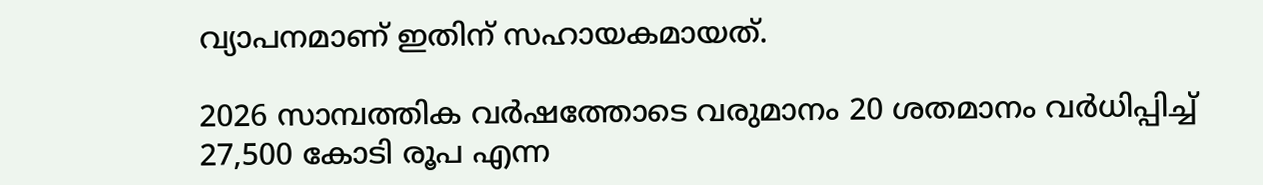വ്യാപനമാണ് ഇതിന് സഹായകമായത്.

2026 സാമ്പത്തിക വര്‍ഷത്തോടെ വരുമാനം 20 ശതമാനം വര്‍ധിപ്പിച്ച് 27,500 കോടി രൂപ എന്ന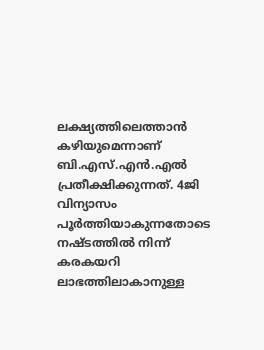ലക്ഷ്യത്തിലെത്താന്‍ കഴിയുമെന്നാണ് ബി.എസ്.എന്‍.എല്‍ പ്രതീക്ഷിക്കുന്നത്. 4ജി വിന്യാസം പൂര്‍ത്തിയാകുന്നതോടെ നഷ്ടത്തില്‍ നിന്ന് കരകയറി ലാഭത്തിലാകാനുള്ള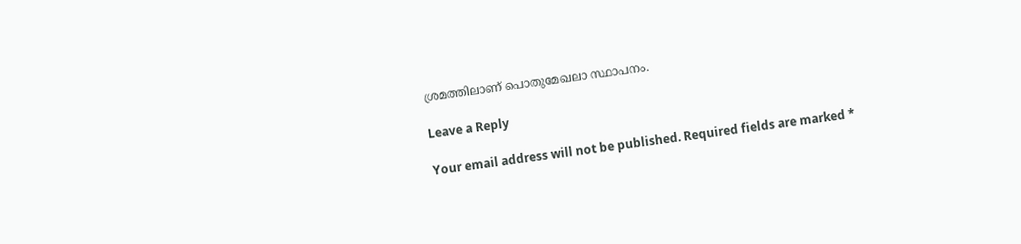ശ്രമത്തിലാണ് പൊതുമേഖലാ സ്ഥാപനം.

Leave a Reply

Your email address will not be published. Required fields are marked *